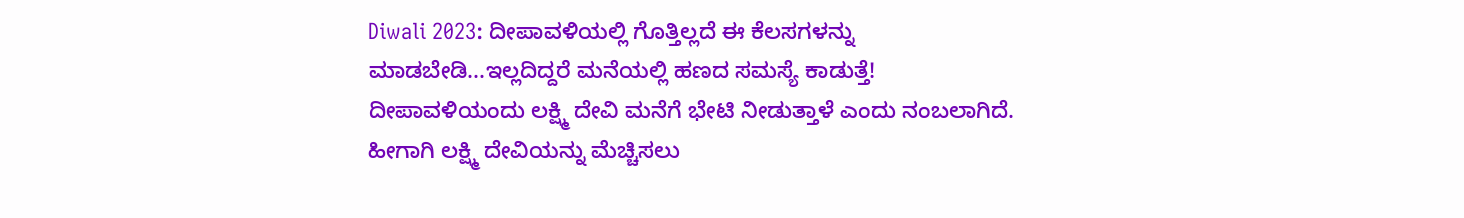Diwali 2023: ದೀಪಾವಳಿಯಲ್ಲಿ ಗೊತ್ತಿಲ್ಲದೆ ಈ ಕೆಲಸಗಳನ್ನು ಮಾಡಬೇಡಿ...ಇಲ್ಲದಿದ್ದರೆ ಮನೆಯಲ್ಲಿ ಹಣದ ಸಮಸ್ಯೆ ಕಾಡುತ್ತೆ!
ದೀಪಾವಳಿಯಂದು ಲಕ್ಷ್ಮಿ ದೇವಿ ಮನೆಗೆ ಭೇಟಿ ನೀಡುತ್ತಾಳೆ ಎಂದು ನಂಬಲಾಗಿದೆ. ಹೀಗಾಗಿ ಲಕ್ಷ್ಮಿ ದೇವಿಯನ್ನು ಮೆಚ್ಚಿಸಲು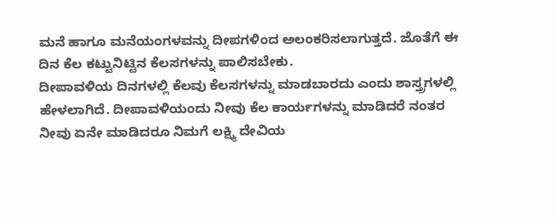ಮನೆ ಹಾಗೂ ಮನೆಯಂಗಳವನ್ನು ದೀಪಗಳಿಂದ ಅಲಂಕರಿಸಲಾಗುತ್ತದೆ. ಜೊತೆಗೆ ಈ ದಿನ ಕೆಲ ಕಟ್ಟುನಿಟ್ಟಿನ ಕೆಲಸಗಳನ್ನು ಪಾಲಿಸಬೇಕು.
ದೀಪಾವಳಿಯ ದಿನಗಳಲ್ಲಿ ಕೆಲವು ಕೆಲಸಗಳನ್ನು ಮಾಡಬಾರದು ಎಂದು ಶಾಸ್ತ್ರಗಳಲ್ಲಿ ಹೇಳಲಾಗಿದೆ. ದೀಪಾವಳಿಯಂದು ನೀವು ಕೆಲ ಕಾರ್ಯಗಳನ್ನು ಮಾಡಿದರೆ ನಂತರ ನೀವು ಏನೇ ಮಾಡಿದರೂ ನಿಮಗೆ ಲಕ್ಷ್ಮಿ ದೇವಿಯ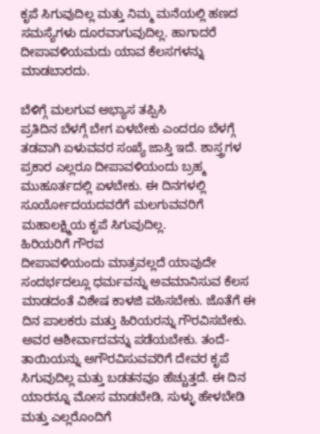ಕೃಪೆ ಸಿಗುವುದಿಲ್ಲ ಮತ್ತು ನಿಮ್ಮ ಮನೆಯಲ್ಲಿ ಹಣದ ಸಮಸ್ಯೆಗಳು ದೂರವಾಗುವುದಿಲ್ಲ. ಹಾಗಾದರೆ ದೀಪಾವಳಿಯಮದು ಯಾವ ಕೆಲಸಗಳನ್ನು ಮಾಡಬಾರದು.

ಬೆಳಿಗ್ಗೆ ಮಲಗುವ ಅಭ್ಯಾಸ ತಪ್ಪಿಸಿ
ಪ್ರತಿದಿನ ಬೆಳಗ್ಗೆ ಬೇಗ ಏಳಬೇಕು ಎಂದರೂ ಬೆಳಗ್ಗೆ ತಡವಾಗಿ ಏಳುವವರ ಸಂಖ್ಯೆ ಜಾಸ್ತಿ ಇದೆ. ಶಾಸ್ತ್ರಗಳ ಪ್ರಕಾರ ಎಲ್ಲರೂ ದೀಪಾವಳಿಯಂದು ಬ್ರಹ್ಮ ಮುಹೂರ್ತದಲ್ಲಿ ಏಳಬೇಕು. ಈ ದಿನಗಳಲ್ಲಿ ಸೂರ್ಯೋದಯದವರೆಗೆ ಮಲಗುವವರಿಗೆ ಮಹಾಲಕ್ಷ್ಮಿಯ ಕೃಪೆ ಸಿಗುವುದಿಲ್ಲ.
ಹಿರಿಯರಿಗೆ ಗೌರವ
ದೀಪಾವಳಿಯಂದು ಮಾತ್ರವಲ್ಲದೆ ಯಾವುದೇ ಸಂದರ್ಭದಲ್ಲೂ ಧರ್ಮವನ್ನು ಅವಮಾನಿಸುವ ಕೆಲಸ ಮಾಡದಂತೆ ವಿಶೇಷ ಕಾಳಜಿ ವಹಿಸಬೇಕು. ಜೊತೆಗೆ ಈ ದಿನ ಪಾಲಕರು ಮತ್ತು ಹಿರಿಯರನ್ನು ಗೌರವಿಸಬೇಕು. ಅವರ ಆಶೀರ್ವಾದವನ್ನು ಪಡೆಯಬೇಕು. ತಂದೆ-ತಾಯಿಯನ್ನು ಅಗೌರವಿಸುವವರಿಗೆ ದೇವರ ಕೃಪೆ ಸಿಗುವುದಿಲ್ಲ ಮತ್ತು ಬಡತನವೂ ಹೆಚ್ಚುತ್ತದೆ. ಈ ದಿನ ಯಾರನ್ನೂ ಮೋಸ ಮಾಡಬೇಡಿ, ಸುಳ್ಳು ಹೇಳಬೇಡಿ ಮತ್ತು ಎಲ್ಲರೊಂದಿಗೆ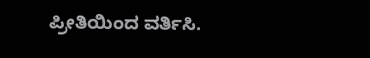ಪ್ರೀತಿಯಿಂದ ವರ್ತಿಸಿ.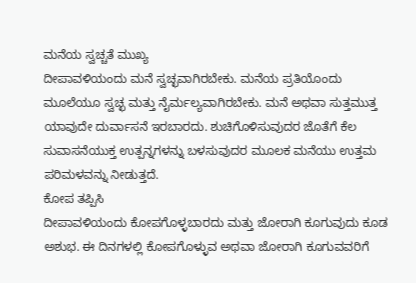ಮನೆಯ ಸ್ವಚ್ಚತೆ ಮುಖ್ಯ
ದೀಪಾವಳಿಯಂದು ಮನೆ ಸ್ವಚ್ಛವಾಗಿರಬೇಕು. ಮನೆಯ ಪ್ರತಿಯೊಂದು ಮೂಲೆಯೂ ಸ್ವಚ್ಛ ಮತ್ತು ನೈರ್ಮಲ್ಯವಾಗಿರಬೇಕು. ಮನೆ ಅಥವಾ ಸುತ್ತಮುತ್ತ ಯಾವುದೇ ದುರ್ವಾಸನೆ ಇರಬಾರದು. ಶುಚಿಗೊಳಿಸುವುದರ ಜೊತೆಗೆ ಕೆಲ ಸುವಾಸನೆಯುಕ್ತ ಉತ್ಪನ್ನಗಳನ್ನು ಬಳಸುವುದರ ಮೂಲಕ ಮನೆಯು ಉತ್ತಮ ಪರಿಮಳವನ್ನು ನೀಡುತ್ತದೆ.
ಕೋಪ ತಪ್ಪಿಸಿ
ದೀಪಾವಳಿಯಂದು ಕೋಪಗೊಳ್ಳಬಾರದು ಮತ್ತು ಜೋರಾಗಿ ಕೂಗುವುದು ಕೂಡ ಅಶುಭ. ಈ ದಿನಗಳಲ್ಲಿ ಕೋಪಗೊಳ್ಳುವ ಅಥವಾ ಜೋರಾಗಿ ಕೂಗುವವರಿಗೆ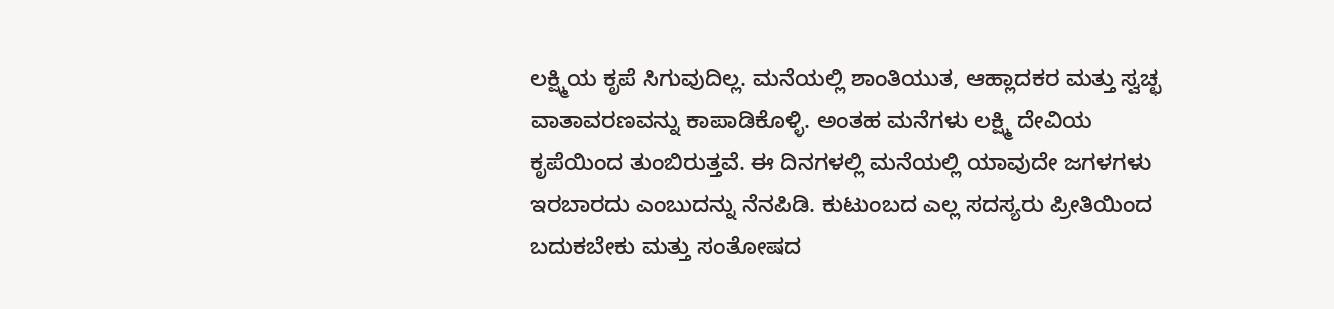ಲಕ್ಷ್ಮಿಯ ಕೃಪೆ ಸಿಗುವುದಿಲ್ಲ. ಮನೆಯಲ್ಲಿ ಶಾಂತಿಯುತ, ಆಹ್ಲಾದಕರ ಮತ್ತು ಸ್ವಚ್ಛ ವಾತಾವರಣವನ್ನು ಕಾಪಾಡಿಕೊಳ್ಳಿ. ಅಂತಹ ಮನೆಗಳು ಲಕ್ಷ್ಮಿ ದೇವಿಯ ಕೃಪೆಯಿಂದ ತುಂಬಿರುತ್ತವೆ. ಈ ದಿನಗಳಲ್ಲಿ ಮನೆಯಲ್ಲಿ ಯಾವುದೇ ಜಗಳಗಳು ಇರಬಾರದು ಎಂಬುದನ್ನು ನೆನಪಿಡಿ. ಕುಟುಂಬದ ಎಲ್ಲ ಸದಸ್ಯರು ಪ್ರೀತಿಯಿಂದ ಬದುಕಬೇಕು ಮತ್ತು ಸಂತೋಷದ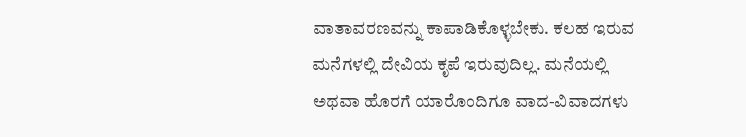ವಾತಾವರಣವನ್ನು ಕಾಪಾಡಿಕೊಳ್ಳಬೇಕು. ಕಲಹ ಇರುವ ಮನೆಗಳಲ್ಲಿ ದೇವಿಯ ಕೃಪೆ ಇರುವುದಿಲ್ಲ. ಮನೆಯಲ್ಲಿ ಅಥವಾ ಹೊರಗೆ ಯಾರೊಂದಿಗೂ ವಾದ-ವಿವಾದಗಳು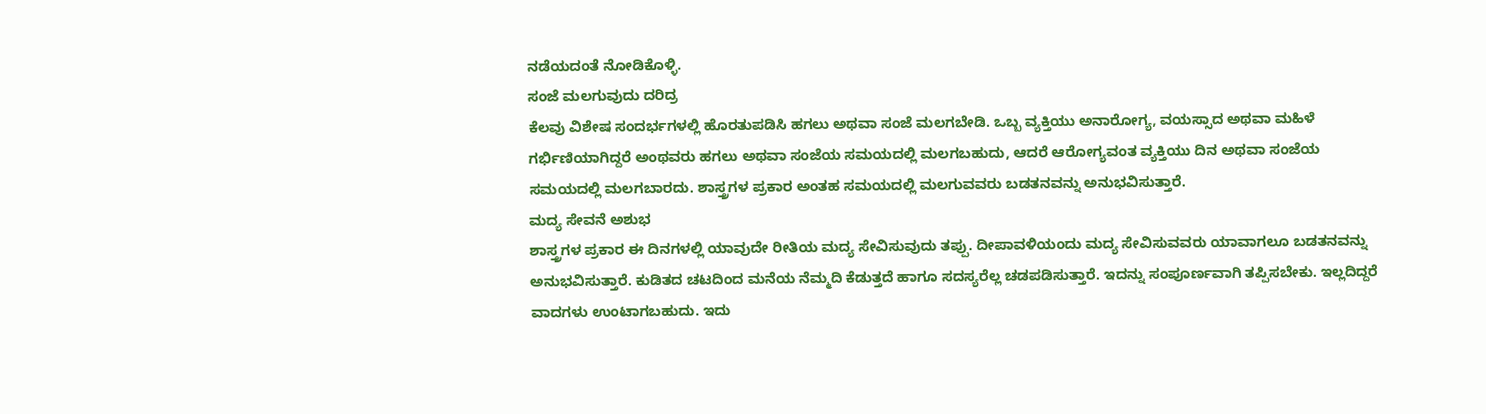ನಡೆಯದಂತೆ ನೋಡಿಕೊಳ್ಳಿ.
ಸಂಜೆ ಮಲಗುವುದು ದರಿದ್ರ
ಕೆಲವು ವಿಶೇಷ ಸಂದರ್ಭಗಳಲ್ಲಿ ಹೊರತುಪಡಿಸಿ ಹಗಲು ಅಥವಾ ಸಂಜೆ ಮಲಗಬೇಡಿ. ಒಬ್ಬ ವ್ಯಕ್ತಿಯು ಅನಾರೋಗ್ಯ, ವಯಸ್ಸಾದ ಅಥವಾ ಮಹಿಳೆ ಗರ್ಭಿಣಿಯಾಗಿದ್ದರೆ ಅಂಥವರು ಹಗಲು ಅಥವಾ ಸಂಜೆಯ ಸಮಯದಲ್ಲಿ ಮಲಗಬಹುದು, ಆದರೆ ಆರೋಗ್ಯವಂತ ವ್ಯಕ್ತಿಯು ದಿನ ಅಥವಾ ಸಂಜೆಯ ಸಮಯದಲ್ಲಿ ಮಲಗಬಾರದು. ಶಾಸ್ತ್ರಗಳ ಪ್ರಕಾರ ಅಂತಹ ಸಮಯದಲ್ಲಿ ಮಲಗುವವರು ಬಡತನವನ್ನು ಅನುಭವಿಸುತ್ತಾರೆ.
ಮದ್ಯ ಸೇವನೆ ಅಶುಭ
ಶಾಸ್ತ್ರಗಳ ಪ್ರಕಾರ ಈ ದಿನಗಳಲ್ಲಿ ಯಾವುದೇ ರೀತಿಯ ಮದ್ಯ ಸೇವಿಸುವುದು ತಪ್ಪು. ದೀಪಾವಳಿಯಂದು ಮದ್ಯ ಸೇವಿಸುವವರು ಯಾವಾಗಲೂ ಬಡತನವನ್ನು ಅನುಭವಿಸುತ್ತಾರೆ. ಕುಡಿತದ ಚಟದಿಂದ ಮನೆಯ ನೆಮ್ಮದಿ ಕೆಡುತ್ತದೆ ಹಾಗೂ ಸದಸ್ಯರೆಲ್ಲ ಚಡಪಡಿಸುತ್ತಾರೆ. ಇದನ್ನು ಸಂಪೂರ್ಣವಾಗಿ ತಪ್ಪಿಸಬೇಕು. ಇಲ್ಲದಿದ್ದರೆ ವಾದಗಳು ಉಂಟಾಗಬಹುದು. ಇದು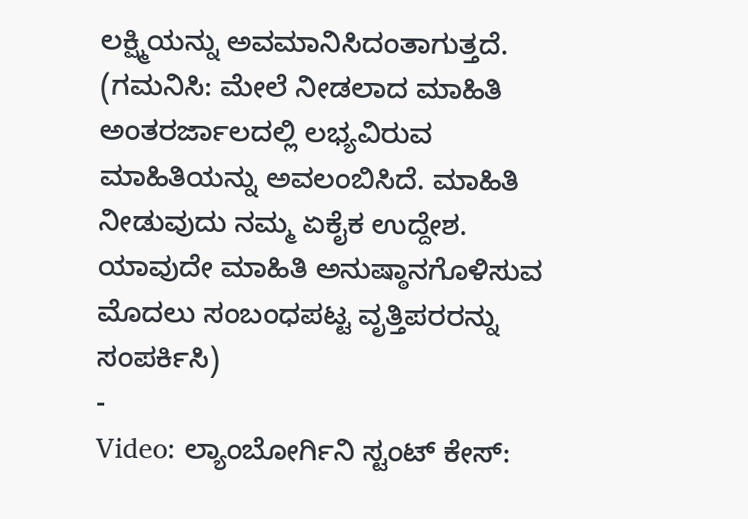ಲಕ್ಷ್ಮಿಯನ್ನು ಅವಮಾನಿಸಿದಂತಾಗುತ್ತದೆ.
(ಗಮನಿಸಿ: ಮೇಲೆ ನೀಡಲಾದ ಮಾಹಿತಿ ಅಂತರರ್ಜಾಲದಲ್ಲಿ ಲಭ್ಯವಿರುವ ಮಾಹಿತಿಯನ್ನು ಅವಲಂಬಿಸಿದೆ. ಮಾಹಿತಿ ನೀಡುವುದು ನಮ್ಮ ಏಕೈಕ ಉದ್ದೇಶ. ಯಾವುದೇ ಮಾಹಿತಿ ಅನುಷ್ಠಾನಗೊಳಿಸುವ ಮೊದಲು ಸಂಬಂಧಪಟ್ಟ ವೃತ್ತಿಪರರನ್ನು ಸಂಪರ್ಕಿಸಿ)
-
Video: ಲ್ಯಾಂಬೋರ್ಗಿನಿ ಸ್ಟಂಟ್ ಕೇಸ್: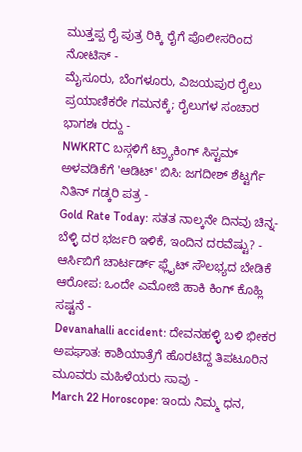ಮುತ್ತಪ್ಪ ರೈ ಪುತ್ರ ರಿಕ್ಕಿ ರೈಗೆ ಪೊಲೀಸರಿಂದ ನೋಟಿಸ್ -
ಮೈಸೂರು, ಬೆಂಗಳೂರು, ವಿಜಯಪುರ ರೈಲು ಪ್ರಯಾಣಿಕರೇ ಗಮನಕ್ಕೆ; ರೈಲುಗಳ ಸಂಚಾರ ಭಾಗಶಃ ರದ್ದು -
NWKRTC ಬಸ್ಗಳಿಗೆ ಟ್ರ್ಯಾಕಿಂಗ್ ಸಿಸ್ಟಮ್ ಅಳವಡಿಕೆಗೆ 'ಆಡಿಟ್' ಬಿಸಿ: ಜಗದೀಶ್ ಶೆಟ್ಟರ್ಗೆ ನಿತಿನ್ ಗಡ್ಕರಿ ಪತ್ರ -
Gold Rate Today: ಸತತ ನಾಲ್ಕನೇ ದಿನವು ಚಿನ್ನ-ಬೆಳ್ಳಿ ದರ ಭರ್ಜರಿ ಇಳಿಕೆ, ಇಂದಿನ ದರವೆಷ್ಟು? -
ಆರ್ಸಿಬಿಗೆ ಚಾರ್ಟರ್ಡ್ ಫ್ಲೈಟ್ ಸೌಲಭ್ಯದ ಬೇಡಿಕೆ ಆರೋಪ: ಒಂದೇ ಎಮೋಜಿ ಹಾಕಿ ಕಿಂಗ್ ಕೊಹ್ಲಿ ಸಷ್ಟನೆ -
Devanahalli accident: ದೇವನಹಳ್ಳಿ ಬಳಿ ಭೀಕರ ಅಪಘಾತ: ಕಾಶಿಯಾತ್ರೆಗೆ ಹೊರಟಿದ್ದ ತಿಪಟೂರಿನ ಮೂವರು ಮಹಿಳೆಯರು ಸಾವು -
March 22 Horoscope: ಇಂದು ನಿಮ್ಮ ಧನ,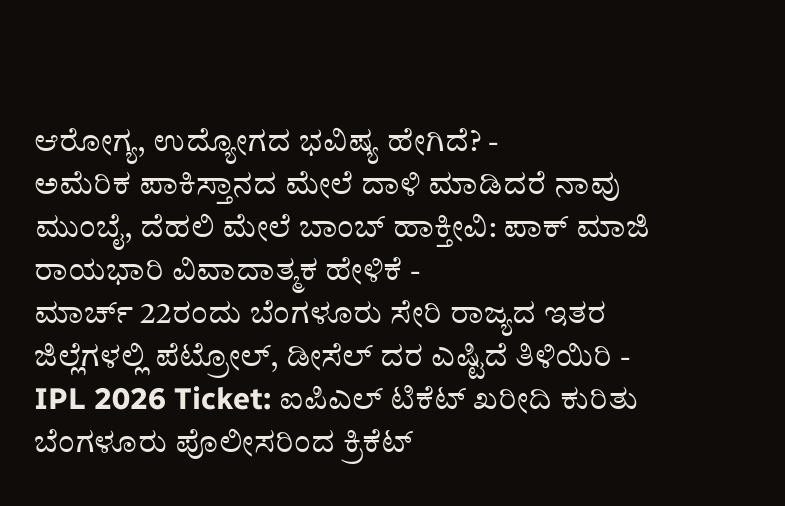ಆರೋಗ್ಯ, ಉದ್ಯೋಗದ ಭವಿಷ್ಯ ಹೇಗಿದೆ? -
ಅಮೆರಿಕ ಪಾಕಿಸ್ತಾನದ ಮೇಲೆ ದಾಳಿ ಮಾಡಿದರೆ ನಾವು ಮುಂಬೈ, ದೆಹಲಿ ಮೇಲೆ ಬಾಂಬ್ ಹಾಕ್ತೀವಿ: ಪಾಕ್ ಮಾಜಿ ರಾಯಭಾರಿ ವಿವಾದಾತ್ಮಕ ಹೇಳಿಕೆ -
ಮಾರ್ಚ್ 22ರಂದು ಬೆಂಗಳೂರು ಸೇರಿ ರಾಜ್ಯದ ಇತರ ಜಿಲ್ಲೆಗಳಲ್ಲಿ ಪೆಟ್ರೋಲ್, ಡೀಸೆಲ್ ದರ ಎಷ್ಟಿದೆ ತಿಳಿಯಿರಿ -
IPL 2026 Ticket: ಐಪಿಎಲ್ ಟಿಕೆಟ್ ಖರೀದಿ ಕುರಿತು ಬೆಂಗಳೂರು ಪೊಲೀಸರಿಂದ ಕ್ರಿಕೆಟ್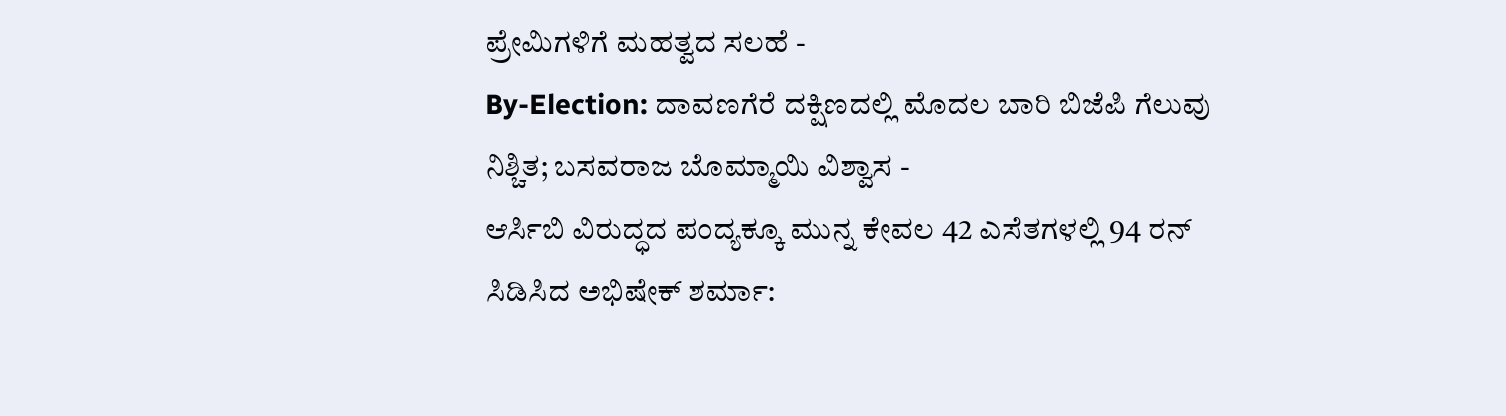ಪ್ರೇಮಿಗಳಿಗೆ ಮಹತ್ವದ ಸಲಹೆ -
By-Election: ದಾವಣಗೆರೆ ದಕ್ಷಿಣದಲ್ಲಿ ಮೊದಲ ಬಾರಿ ಬಿಜೆಪಿ ಗೆಲುವು ನಿಶ್ಚಿತ; ಬಸವರಾಜ ಬೊಮ್ಮಾಯಿ ವಿಶ್ವಾಸ -
ಆರ್ಸಿಬಿ ವಿರುದ್ಧದ ಪಂದ್ಯಕ್ಕೂ ಮುನ್ನ ಕೇವಲ 42 ಎಸೆತಗಳಲ್ಲಿ 94 ರನ್ ಸಿಡಿಸಿದ ಅಭಿಷೇಕ್ ಶರ್ಮಾ: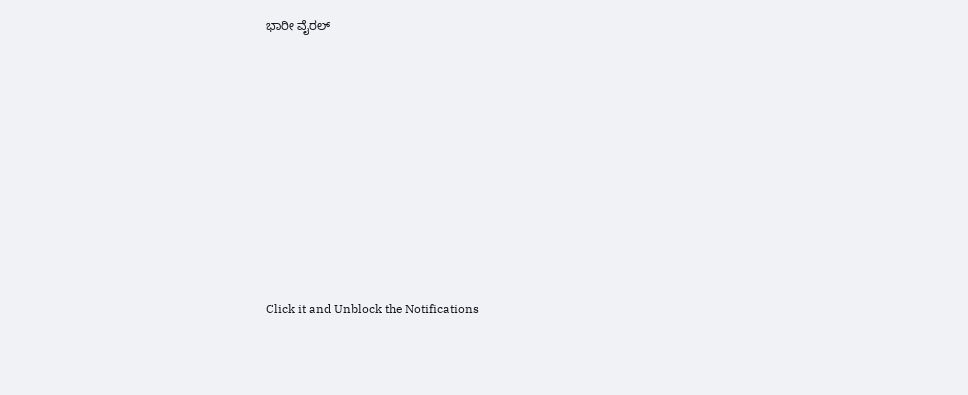ಭಾರೀ ವೈರಲ್












Click it and Unblock the Notifications